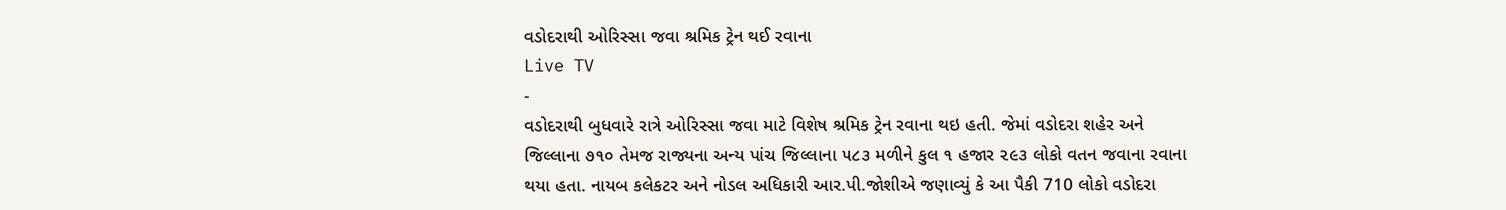વડોદરાથી ઓરિસ્સા જવા શ્રમિક ટ્રેન થઈ રવાના
Live TV
-
વડોદરાથી બુધવારે રાત્રે ઓરિસ્સા જવા માટે વિશેષ શ્રમિક ટ્રેન રવાના થઇ હતી. જેમાં વડોદરા શહેર અને જિલ્લાના ૭૧૦ તેમજ રાજ્યના અન્ય પાંચ જિલ્લાના ૫૮૩ મળીને કુલ ૧ હજાર ૨૯૩ લોકો વતન જવાના રવાના થયા હતા. નાયબ કલેકટર અને નોડલ અધિકારી આર.પી.જોશીએ જણાવ્યું કે આ પૈકી 710 લોકો વડોદરા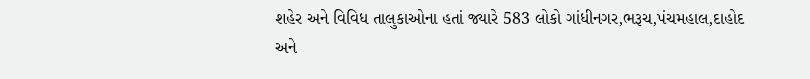શહેર અને વિવિધ તાલુકાઓના હતાં જ્યારે 583 લોકો ગાંધીનગર,ભરૂચ,પંચમહાલ,દાહોદ અને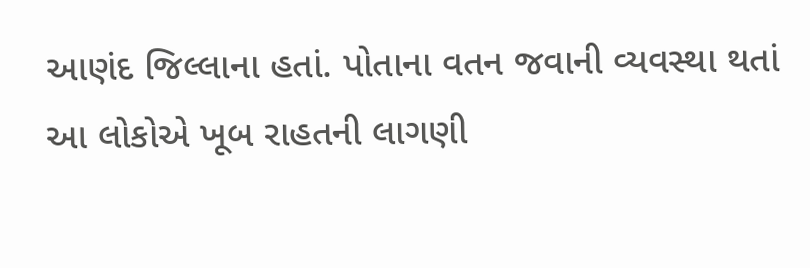આણંદ જિલ્લાના હતાં. પોતાના વતન જવાની વ્યવસ્થા થતાં આ લોકોએ ખૂબ રાહતની લાગણી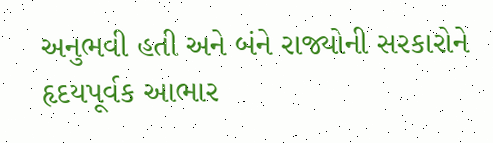અનુભવી હતી અને બંને રાજ્યોની સરકારોને હૃદયપૂર્વક આભાર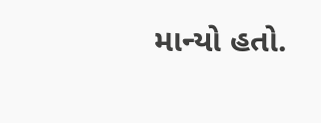માન્યો હતો.